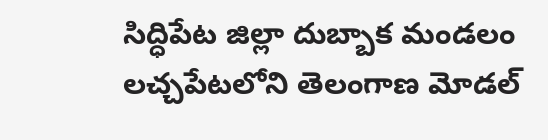సిద్ధిపేట జిల్లా దుబ్బాక మండలం లచ్చపేటలోని తెలంగాణ మోడల్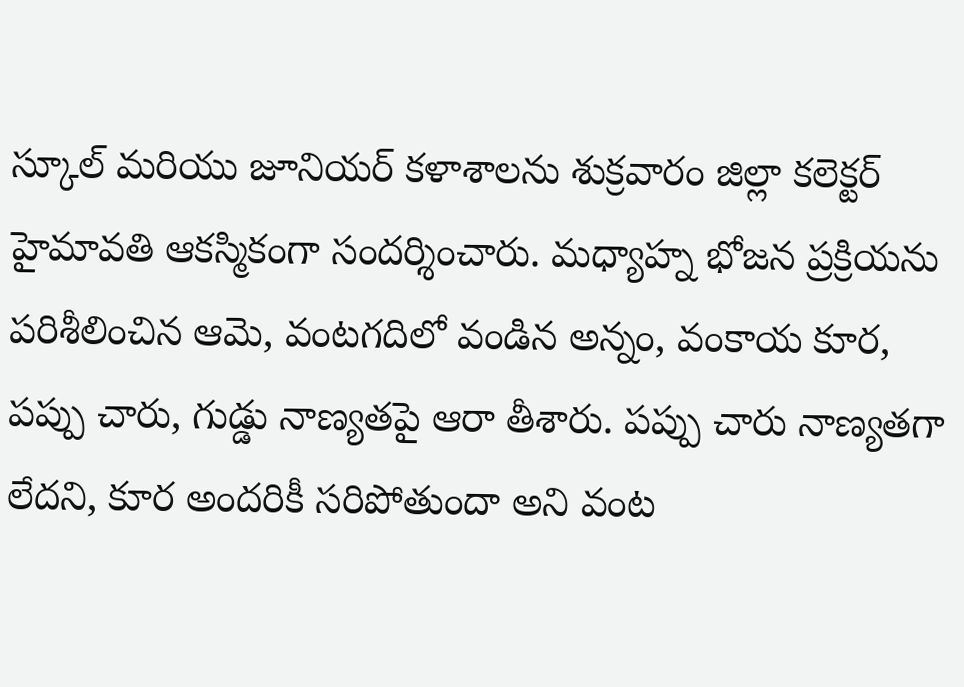స్కూల్ మరియు జూనియర్ కళాశాలను శుక్రవారం జిల్లా కలెక్టర్ హైమావతి ఆకస్మికంగా సందర్శించారు. మధ్యాహ్న భోజన ప్రక్రియను పరిశీలించిన ఆమె, వంటగదిలో వండిన అన్నం, వంకాయ కూర, పప్పు చారు, గుడ్డు నాణ్యతపై ఆరా తీశారు. పప్పు చారు నాణ్యతగా లేదని, కూర అందరికీ సరిపోతుందా అని వంట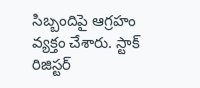సిబ్బందిపై ఆగ్రహం వ్యక్తం చేశారు. స్టాక్ రిజిస్టర్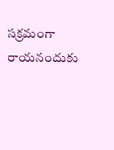సక్రమంగా రాయనందుకు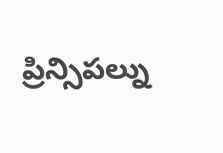ప్రిన్సిపల్ను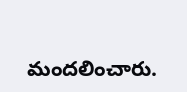మందలించారు.